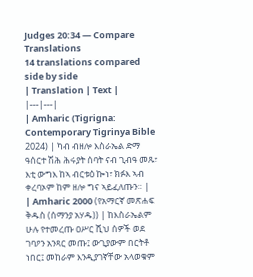Judges 20:34 — Compare Translations
14 translations compared side by side
| Translation | Text |
|---|---|
| Amharic (Tigrigna: Contemporary Tigrinya Bible 2024) | ካብ ብዘሎ እስራኤል ድማ ዓሰርተ ሽሕ ሕሩያት ሰባት ናብ ጊብዓ መጹ፣ እቲ ውግእ ከኣ ብርቱዕ ኰነ፣ ክፉእ ኣብ ቀረባኦም ከም ዘሎ ግና ኣይፈለጡን። |
| Amharic 2000 (የአማርኛ መጽሐፍ ቅዱስ (ሰማንያ አሃዱ)) | ከእስራኤልም ሁሉ የተመረጡ ዐሥር ሺህ ሰዎች ወደ ገባዖን አንጻር መጡ፤ ውጊያውም በርትቶ ነበር፤ መከራም እንዲያገኛቸው አላወቁም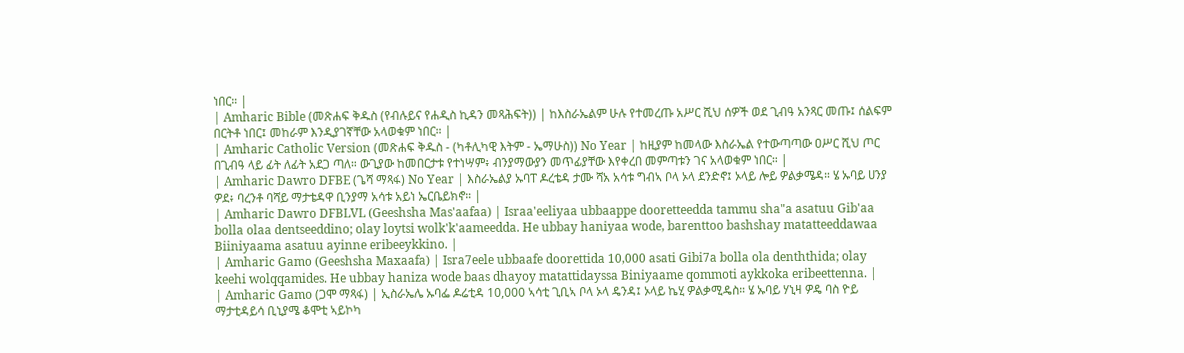ነበር። |
| Amharic Bible (መጽሐፍ ቅዱስ (የብሉይና የሐዲስ ኪዳን መጻሕፍት)) | ከእስራኤልም ሁሉ የተመረጡ አሥር ሺህ ሰዎች ወደ ጊብዓ አንጻር መጡ፤ ሰልፍም በርትቶ ነበር፤ መከራም እንዲያገኛቸው አላወቁም ነበር። |
| Amharic Catholic Version (መጽሐፍ ቅዱስ - (ካቶሊካዊ እትም - ኤማሁስ)) No Year | ከዚያም ከመላው እስራኤል የተውጣጣው ዐሥር ሺህ ጦር በጊብዓ ላይ ፊት ለፊት አደጋ ጣለ። ውጊያው ከመበርታቱ የተነሣም፥ ብንያማውያን መጥፊያቸው እየቀረበ መምጣቱን ገና አላወቁም ነበር። |
| Amharic Dawro DFBE (ጌሻ ማጻፋ) No Year | እስራኤልያ ኡባፐ ዶረቴዳ ታሙ ሻአ አሳቱ ግብኣ ቦላ ኦላ ደንድኖ፤ ኦላይ ሎይ ዎልቃሜዳ። ሄ ኡባይ ሀንያ ዎደ፥ ባረንቶ ባሻይ ማታቴዳዋ ቢንያማ አሳቱ አይነ ኤርቤይክኖ። |
| Amharic Dawro DFBLVL (Geeshsha Mas'aafaa) | Israa'eeliyaa ubbaappe dooretteedda tammu sha"a asatuu Gib'aa bolla olaa dentseeddino; olay loytsi wolk'k'aameedda. He ubbay haniyaa wode, barenttoo bashshay matatteeddawaa Biiniyaama asatuu ayinne eribeeykkino. |
| Amharic Gamo (Geeshsha Maxaafa) | Isra7eele ubbaafe doorettida 10,000 asati Gibi7a bolla ola denththida; olay keehi wolqqamides. He ubbay haniza wode baas dhayoy matattidayssa Biniyaame qommoti aykkoka eribeettenna. |
| Amharic Gamo (ጋሞ ማጻፋ) | ኢስራኤሌ ኡባፌ ዶሬቲዳ 10,000 ኣሳቲ ጊቢኣ ቦላ ኦላ ዴንዳ፤ ኦላይ ኬሂ ዎልቃሚዴስ። ሄ ኡባይ ሃኒዛ ዎዴ ባስ ዮይ ማታቲዳይሳ ቢኒያሜ ቆሞቲ ኣይኮካ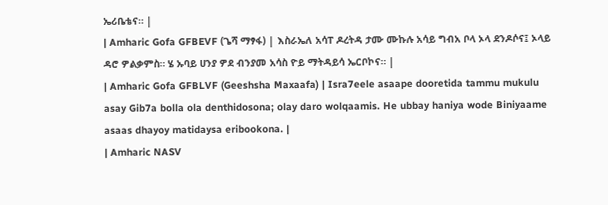ኤሪቤቴና። |
| Amharic Gofa GFBEVF (ጌሻ ማፃፋ) | እስራኤለ አሳፐ ዶረትዳ ታሙ ሙኩሉ አሳይ ግብአ ቦላ ኦላ ደንዶሶና፤ ኦላይ ዳሮ ዎልቃምስ። ሄ ኡባይ ሀንያ ዎደ ብንያመ አሳስ ዮይ ማትዳይሳ ኤርቦኮና። |
| Amharic Gofa GFBLVF (Geeshsha Maxaafa) | Isra7eele asaape dooretida tammu mukulu asay Gib7a bolla ola denthidosona; olay daro wolqaamis. He ubbay haniya wode Biniyaame asaas dhayoy matidaysa eribookona. |
| Amharic NASV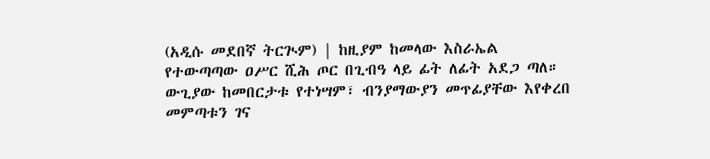(አዲሱ መደበኛ ትርጒም) | ከዚያም ከመላው እስራኤል የተውጣጣው ዐሥር ሺሕ ጦር በጊብዓ ላይ ፊት ለፊት አደጋ ጣለ። ውጊያው ከመበርታቱ የተነሣም፣ ብንያማውያን መጥፊያቸው እየቀረበ መምጣቱን ገና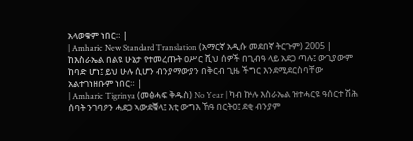አላወቁም ነበር። |
| Amharic New Standard Translation (አማርኛ አዲሱ መደበኛ ትርጉም) 2005 | ከእስራኤል በልዩ ሁኔታ የተመረጡት ዐሥር ሺህ ሰዎች በጊብዓ ላይ አደጋ ጣሉ፤ ውጊያውም ከባድ ሆነ፤ ይህ ሁሉ ሲሆን ብንያማውያን በቅርብ ጊዜ ችግር እንደሚደርስባቸው አልተገነዘቡም ነበር። |
| Amharic Tigrinya (መፅሓፍ ቅዱስ) No Year | ካብ ኵሉ እስራኤል ዝተሓርዩ ዓሰርተ ሽሕ ሰባት ንገባዖን ሓደጋ ኣውደቑላ፤ እቲ ውግእ ኸዓ በርትዐ፤ ደቂ ብንያም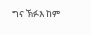ግና ኽፉእ ከም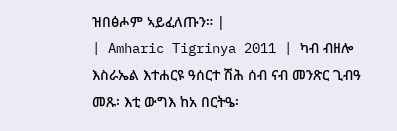ዝበፅሖም ኣይፈለጡን። |
| Amharic Tigrinya 2011 | ካብ ብዘሎ እስራኤል እተሐርዩ ዓሰርተ ሽሕ ሰብ ናብ መንጽር ጊብዓ መጹ፡ እቲ ውግእ ከአ በርትዔ፡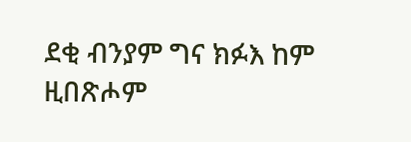ደቂ ብንያም ግና ክፉእ ከም ዚበጽሖም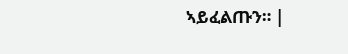ኣይፈልጡን። |